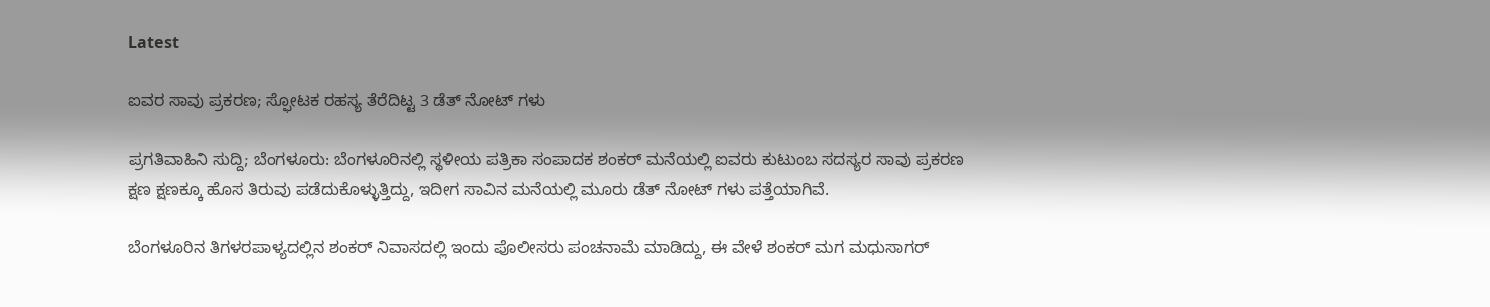Latest

ಐವರ ಸಾವು ಪ್ರಕರಣ; ಸ್ಫೋಟಕ ರಹಸ್ಯ ತೆರೆದಿಟ್ಟ 3 ಡೆತ್ ನೋಟ್ ಗಳು

ಪ್ರಗತಿವಾಹಿನಿ ಸುದ್ದಿ; ಬೆಂಗಳೂರು: ಬೆಂಗಳೂರಿನಲ್ಲಿ ಸ್ಥಳೀಯ ಪತ್ರಿಕಾ ಸಂಪಾದಕ ಶಂಕರ್ ಮನೆಯಲ್ಲಿ ಐವರು ಕುಟುಂಬ ಸದಸ್ಯರ ಸಾವು ಪ್ರಕರಣ ಕ್ಷಣ ಕ್ಷಣಕ್ಕೂ ಹೊಸ ತಿರುವು ಪಡೆದುಕೊಳ್ಳುತ್ತಿದ್ದು, ಇದೀಗ ಸಾವಿನ ಮನೆಯಲ್ಲಿ ಮೂರು ಡೆತ್ ನೋಟ್ ಗಳು ಪತ್ತೆಯಾಗಿವೆ.

ಬೆಂಗಳೂರಿನ ತಿಗಳರಪಾಳ್ಯದಲ್ಲಿನ ಶಂಕರ್ ನಿವಾಸದಲ್ಲಿ ಇಂದು ಪೊಲೀಸರು ಪಂಚನಾಮೆ ಮಾಡಿದ್ದು, ಈ ವೇಳೆ ಶಂಕರ್ ಮಗ ಮಧುಸಾಗರ್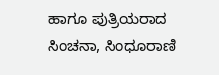ಹಾಗೂ ಪುತ್ರಿಯರಾದ ಸಿಂಚನಾ, ಸಿಂಧೂರಾಣಿ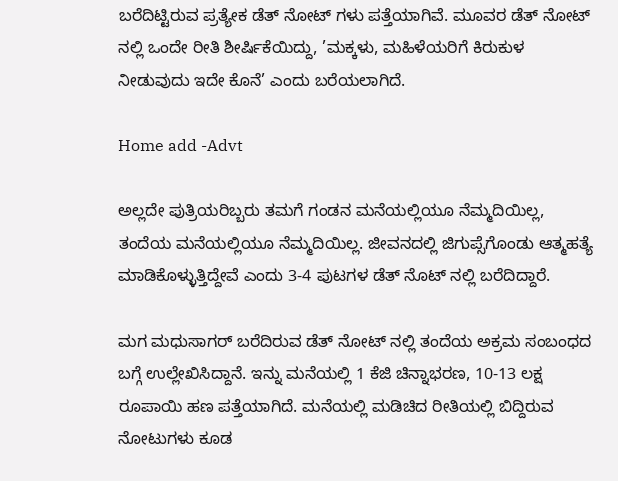ಬರೆದಿಟ್ಟಿರುವ ಪ್ರತ್ಯೇಕ ಡೆತ್ ನೋಟ್ ಗಳು ಪತ್ತೆಯಾಗಿವೆ. ಮೂವರ ಡೆತ್ ನೋಟ್ ನಲ್ಲಿ ಒಂದೇ ರೀತಿ ಶೀರ್ಷಿಕೆಯಿದ್ದು, ’ಮಕ್ಕಳು, ಮಹಿಳೆಯರಿಗೆ ಕಿರುಕುಳ ನೀಡುವುದು ಇದೇ ಕೊನೆ’ ಎಂದು ಬರೆಯಲಾಗಿದೆ.

Home add -Advt

ಅಲ್ಲದೇ ಪುತ್ರಿಯರಿಬ್ಬರು ತಮಗೆ ಗಂಡನ ಮನೆಯಲ್ಲಿಯೂ ನೆಮ್ಮದಿಯಿಲ್ಲ, ತಂದೆಯ ಮನೆಯಲ್ಲಿಯೂ ನೆಮ್ಮದಿಯಿಲ್ಲ. ಜೀವನದಲ್ಲಿ ಜಿಗುಪ್ಸೆಗೊಂಡು ಆತ್ಮಹತ್ಯೆ ಮಾಡಿಕೊಳ್ಳುತ್ತಿದ್ದೇವೆ ಎಂದು 3-4 ಪುಟಗಳ ಡೆತ್ ನೊಟ್ ನಲ್ಲಿ ಬರೆದಿದ್ದಾರೆ.

ಮಗ ಮಧುಸಾಗರ್ ಬರೆದಿರುವ ಡೆತ್ ನೋಟ್ ನಲ್ಲಿ ತಂದೆಯ ಅಕ್ರಮ ಸಂಬಂಧದ ಬಗ್ಗೆ ಉಲ್ಲೇಖಿಸಿದ್ದಾನೆ. ಇನ್ನು ಮನೆಯಲ್ಲಿ 1 ಕೆಜಿ ಚಿನ್ನಾಭರಣ, 10-13 ಲಕ್ಷ ರೂಪಾಯಿ ಹಣ ಪತ್ತೆಯಾಗಿದೆ. ಮನೆಯಲ್ಲಿ ಮಡಿಚಿದ ರೀತಿಯಲ್ಲಿ ಬಿದ್ದಿರುವ ನೋಟುಗಳು ಕೂಡ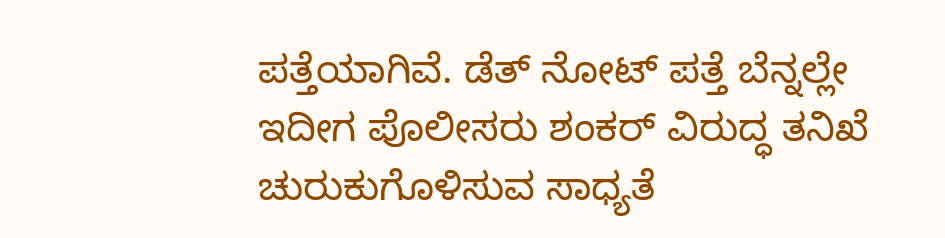ಪತ್ತೆಯಾಗಿವೆ. ಡೆತ್ ನೋಟ್ ಪತ್ತೆ ಬೆನ್ನಲ್ಲೇ ಇದೀಗ ಪೊಲೀಸರು ಶಂಕರ್ ವಿರುದ್ಧ ತನಿಖೆ ಚುರುಕುಗೊಳಿಸುವ ಸಾಧ್ಯತೆ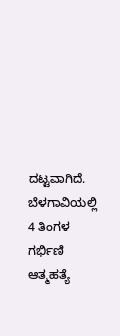ದಟ್ಟವಾಗಿದೆ.
ಬೆಳಗಾವಿಯಲ್ಲಿ 4 ತಿಂಗಳ ಗರ್ಭಿಣಿ ಆತ್ಮಹತ್ಯೆ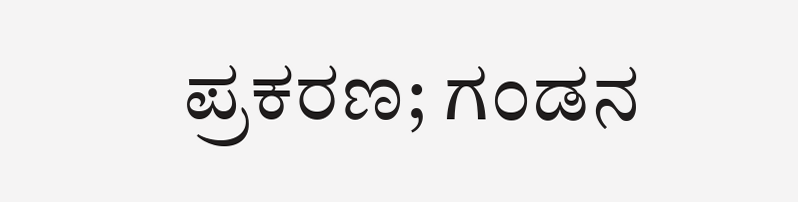ಪ್ರಕರಣ; ಗಂಡನ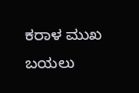ಕರಾಳ ಮುಖ ಬಯಲು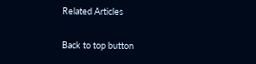Related Articles

Back to top button